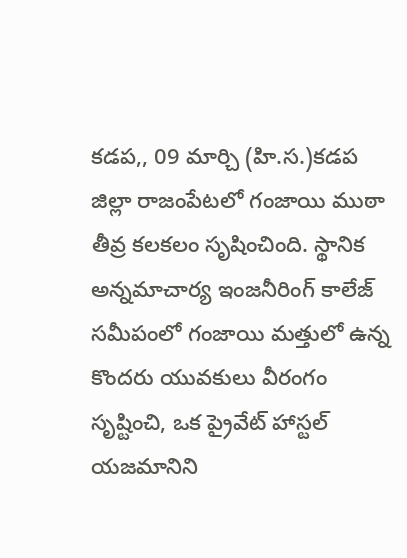కడప,, 09 మార్చి (హి.స.)కడప జిల్లా రాజంపేటలో గంజాయి ముఠా తీవ్ర కలకలం సృషించింది. స్థానిక అన్నమాచార్య ఇంజనీరింగ్ కాలేజ్ సమీపంలో గంజాయి మత్తులో ఉన్న కొందరు యువకులు వీరంగం సృష్టించి, ఒక ప్రైవేట్ హాస్టల్ యజమానిని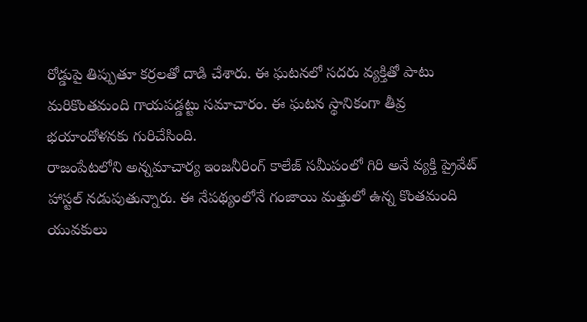రోడ్డుపై తిప్పుతూ కర్రలతో దాడి చేశారు. ఈ ఘటనలో సదరు వ్యక్తితో పాటు మరికొంతమంది గాయపడ్డట్టు సమాచారం. ఈ ఘటన స్థానికంగా తీవ్ర భయాందోళనకు గురిచేసింది.
రాజంపేటలోని అన్నమాచార్య ఇంజనీరింగ్ కాలేజ్ సమీపంలో గిరి అనే వ్యక్తి ప్రైవేట్ హాస్టల్ నడుపుతున్నారు. ఈ నేపథ్యంలోనే గంజాయి మత్తులో ఉన్న కొంతమంది యువకులు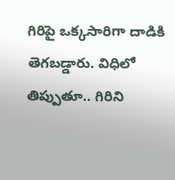గిరిపై ఒక్కసారిగా దాడికి తెగబడ్డారు. విధిలో తిప్పుతూ.. గిరిని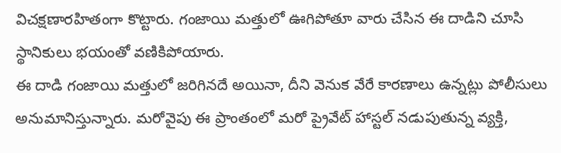విచక్షణారహితంగా కొట్టారు. గంజాయి మత్తులో ఊగిపోతూ వారు చేసిన ఈ దాడిని చూసి స్థానికులు భయంతో వణికిపోయారు.
ఈ దాడి గంజాయి మత్తులో జరిగినదే అయినా, దీని వెనుక వేరే కారణాలు ఉన్నట్లు పోలీసులు అనుమానిస్తున్నారు. మరోవైపు ఈ ప్రాంతంలో మరో ప్రైవేట్ హాస్టల్ నడుపుతున్న వ్యక్తి,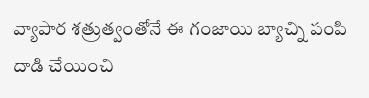వ్యాపార శత్రుత్వంతోనే ఈ గంజాయి బ్యాచ్ని పంపి దాడి చేయించి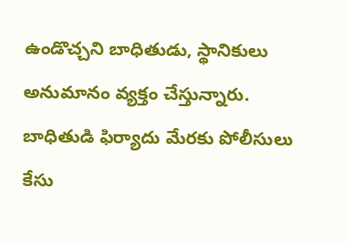ఉండొచ్చని బాధితుడు, స్థానికులు అనుమానం వ్యక్తం చేస్తున్నారు. బాధితుడి ఫిర్యాదు మేరకు పోలీసులు కేసు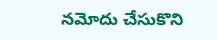నమోదు చేసుకొని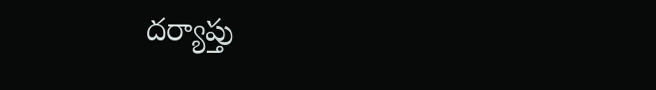దర్యాప్తు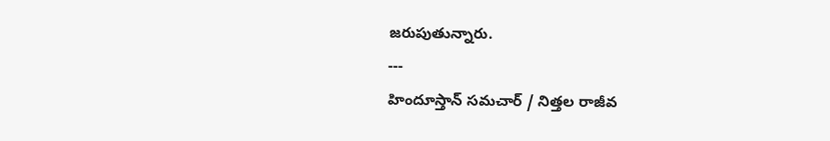జరుపుతున్నారు.
---
హిందూస్తాన్ సమచార్ / నిత్తల రాజీవ